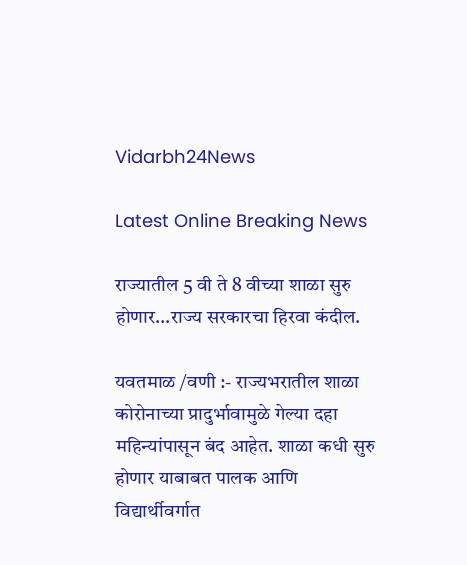Vidarbh24News

Latest Online Breaking News

राज्यातील 5 वी ते 8 वीच्या शाळा सुरु होणार…राज्य सरकारचा हिरवा कंदील.

यवतमाळ /वणी :- राज्यभरातील शाळा कोरोनाच्या प्रादुर्भावामुळे गेल्या दहा महिन्यांपासून बंद आहेत. शाळा कधी सुरु होणार याबाबत पालक आणि विद्यार्थीवर्गात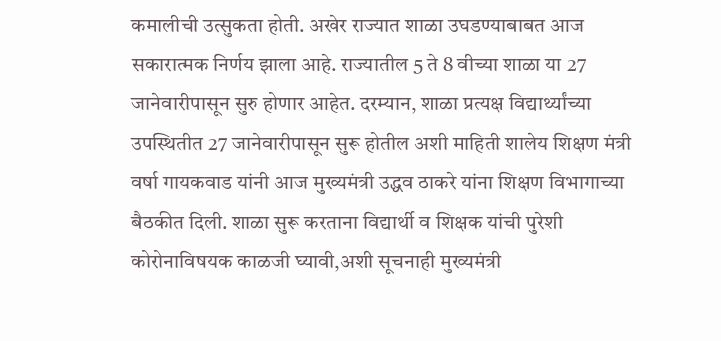कमालीची उत्सुकता होती. अखेर राज्यात शाळा उघडण्याबाबत आज सकारात्मक निर्णय झाला आहे. राज्यातील 5 ते 8 वीच्या शाळा या 27 जानेवारीपासून सुरु होणार आहेत. दरम्यान, शाळा प्रत्यक्ष विद्यार्थ्यांच्या उपस्थितीत 27 जानेवारीपासून सुरू होतील अशी माहिती शालेय शिक्षण मंत्री वर्षा गायकवाड यांनी आज मुख्यमंत्री उद्धव ठाकरे यांना शिक्षण विभागाच्या बैठकीत दिली. शाळा सुरू करताना विद्यार्थी व शिक्षक यांची पुरेशी कोरोनाविषयक काळजी घ्यावी,अशी सूचनाही मुख्यमंत्री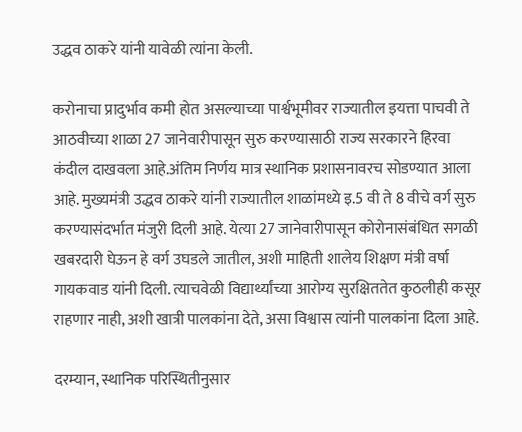उद्धव ठाकरे यांनी यावेळी त्यांना केली.

करोनाचा प्रादुर्भाव कमी होत असल्याच्या पार्श्वभूमीवर राज्यातील इयत्ता पाचवी ते आठवीच्या शाळा 27 जानेवारीपासून सुरु करण्यासाठी राज्य सरकारने हिरवा कंदील दाखवला आहे.अंतिम निर्णय मात्र स्थानिक प्रशासनावरच सोडण्यात आला आहे. मुख्यमंत्री उद्धव ठाकरे यांनी राज्यातील शाळांमध्ये इ.5 वी ते 8 वीचे वर्ग सुरु करण्यासंदर्भात मंजुरी दिली आहे. येत्या 27 जानेवारीपासून कोरोनासंबंधित सगळी खबरदारी घेऊन हे वर्ग उघडले जातील, अशी माहिती शालेय शिक्षण मंत्री वर्षा गायकवाड यांनी दिली. त्याचवेळी विद्यार्थ्यांच्या आरोग्य सुरक्षिततेत कुठलीही कसूर राहणार नाही, अशी खात्री पालकांना देते, असा विश्वास त्यांनी पालकांना दिला आहे.

दरम्यान, स्थानिक परिस्थितीनुसार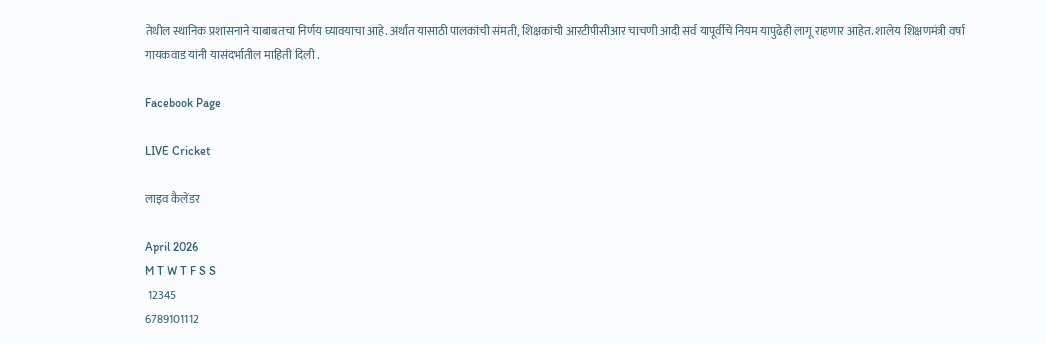तेथील स्थानिक प्रशासनाने याबाबतचा निर्णय घ्यावयाचा आहे. अर्थात यासाठी पालकांची संमती, शिक्षकांची आरटीपीसीआर चाचणी आदी सर्व यापूर्वीचे नियम यापुढेही लागू राहणार आहेत. शालेय शिक्षणमंत्री वर्षा गायकवाड यांनी यासंदर्भातील माहिती दिली .

Facebook Page

LIVE Cricket

लाइव कैलेंडर

April 2026
M T W T F S S
 12345
6789101112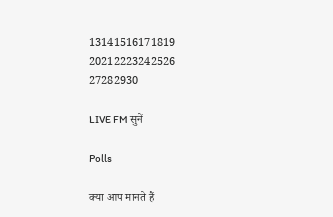13141516171819
20212223242526
27282930

LIVE FM सुनें

Polls

क्या आप मानते हैं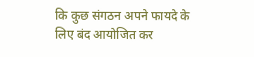कि कुछ संगठन अपने फायदे के लिए बंद आयोजित कर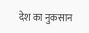देश का नुकसान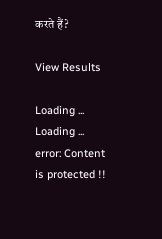करते हैं?

View Results

Loading ... Loading ...
error: Content is protected !!